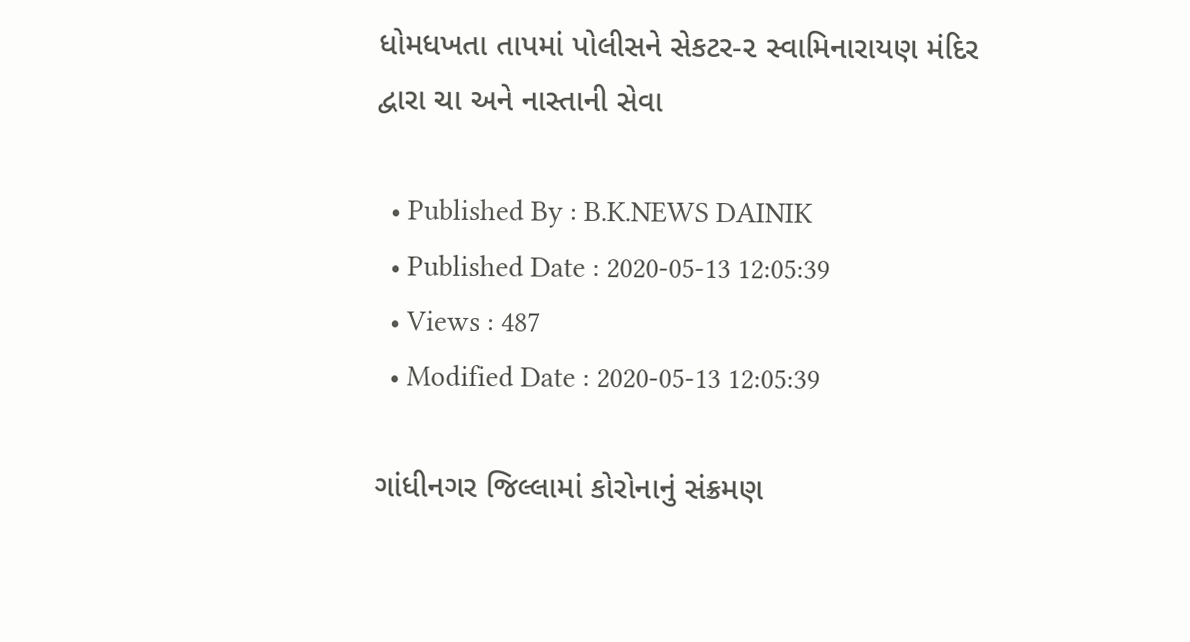ધોમધખતા તાપમાં પોલીસને સેકટર-૨ સ્વામિનારાયણ મંદિર દ્વારા ચા અને નાસ્તાની સેવા

  • Published By : B.K.NEWS DAINIK
  • Published Date : 2020-05-13 12:05:39
  • Views : 487
  • Modified Date : 2020-05-13 12:05:39

ગાંધીનગર જિલ્લામાં કોરોનાનું સંક્રમણ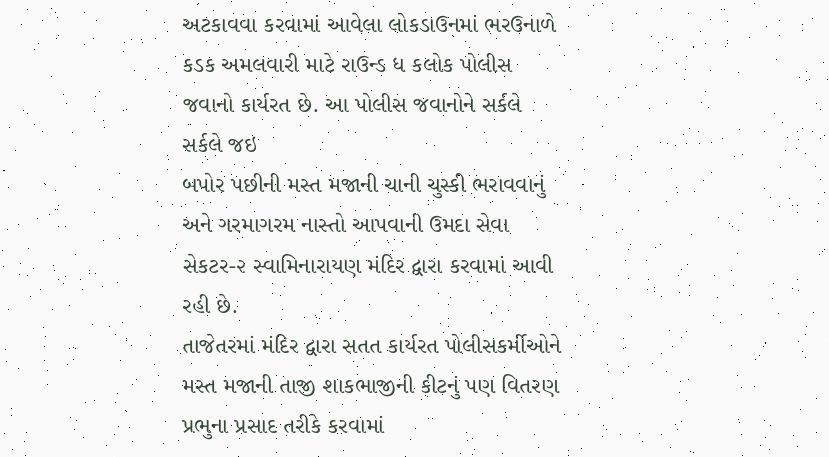અટકાવવા કરવામાં આવેલા લોકડાઉનમાં ભરઉનાળે કડક અમલવારી માટે રાઉન્ડ ધ કલોક પોલીસ જવાનો કાર્યરત છે. આ પોલીસ જવાનોને સર્કલે સર્કલે જઇ
બપોર પછીની મસ્ત મજાની ચાની ચુસ્કી ભરાવવાનું અને ગરમાગરમ નાસ્તો આપવાની ઉમદા સેવા સેકટર-૨ સ્વામિનારાયણ મંદિર દ્વારા કરવામાં આવી રહી છે.
તાજેતરમાં મંદિર દ્વારા સતત કાર્યરત પોલીસકર્મીઓને મસ્ત મજાની તાજી શાકભાજીની કીટનું પણ વિતરણ પ્રભુના પ્રસાદ તરીકે કરવામાં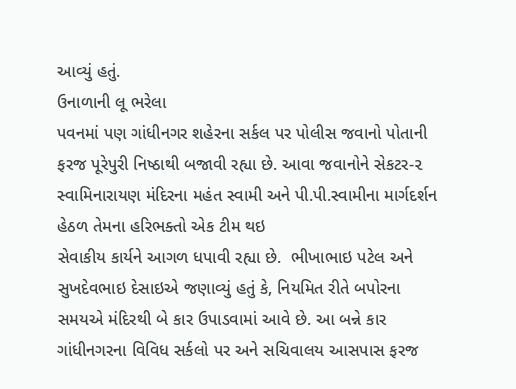આવ્યું હતું.
ઉનાળાની લૂ ભરેલા
પવનમાં પણ ગાંધીનગર શહેરના સર્કલ પર પોલીસ જવાનો પોતાની ફરજ પૂરેપુરી નિષ્ઠાથી બજાવી રહ્યા છે. આવા જવાનોને સેકટર-૨ સ્વામિનારાયણ મંદિરના મહંત સ્વામી અને પી.પી.સ્વામીના માર્ગદર્શન હેઠળ તેમના હરિભક્તો એક ટીમ થઇ
સેવાકીય કાર્યને આગળ ધપાવી રહ્યા છે.  ભીખાભાઇ પટેલ અને સુખદેવભાઇ દેસાઇએ જણાવ્યું હતું કે, નિયમિત રીતે બપોરના સમયએ મંદિરથી બે કાર ઉપાડવામાં આવે છે. આ બન્ને કાર ગાંધીનગરના વિવિધ સર્કલો પર અને સચિવાલય આસપાસ ફરજ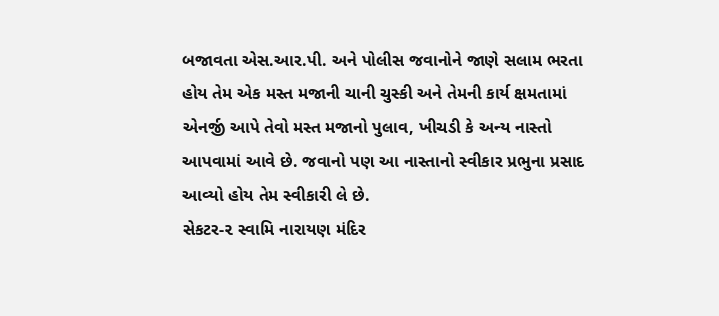બજાવતા એસ.આર.પી. અને પોલીસ જવાનોને જાણે સલામ ભરતા હોય તેમ એક મસ્ત મજાની ચાની ચુસ્કી અને તેમની કાર્ય ક્ષમતામાં એનર્જી આપે તેવો મસ્ત મજાનો પુલાવ, ખીચડી કે અન્ય નાસ્તો  આપવામાં આવે છે. જવાનો પણ આ નાસ્તાનો સ્વીકાર પ્રભુના પ્રસાદ આવ્યો હોય તેમ સ્વીકારી લે છે.
સેકટર-૨ સ્વામિ નારાયણ મંદિર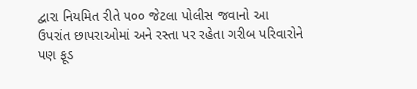દ્વારા નિયમિત રીતે ૫૦૦ જેટલા પોલીસ જવાનો આ
ઉપરાંત છાપરાઓમાં અને રસ્તા પર રહેતા ગરીબ પરિવારોને
પણ ફૂડ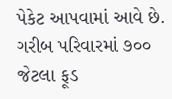પેકેટ આપવામાં આવે છે. ગરીબ પરિવારમાં ૭૦૦ જેટલા ફૂડ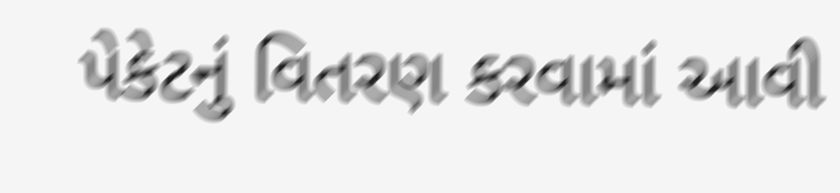પેકેટનું વિતરણ કરવામાં આવી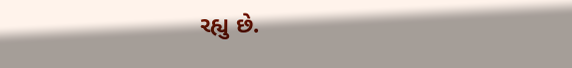રહ્યુ છે.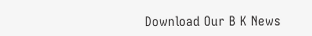Download Our B K News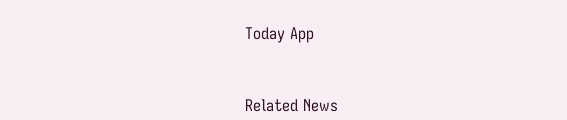Today App



Related News